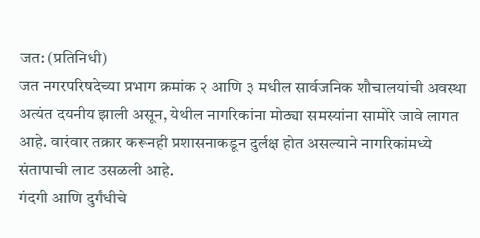जत: (प्रतिनिधी)
जत नगरपरिषदेच्या प्रभाग क्रमांक २ आणि ३ मधील सार्वजनिक शौचालयांची अवस्था अत्यंत दयनीय झाली असून, येथील नागरिकांना मोठ्या समस्यांना सामोरे जावे लागत आहे. वारंवार तक्रार करूनही प्रशासनाकडून दुर्लक्ष होत असल्याने नागरिकांमध्ये संतापाची लाट उसळली आहे.
गंदगी आणि दुर्गंधीचे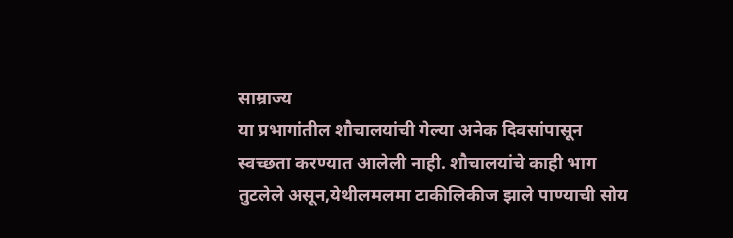साम्राज्य
या प्रभागांतील शौचालयांची गेल्या अनेक दिवसांपासून स्वच्छता करण्यात आलेली नाही. शौचालयांचे काही भाग तुटलेले असून,येथीलमलमा टाकीलिकीज झाले पाण्याची सोय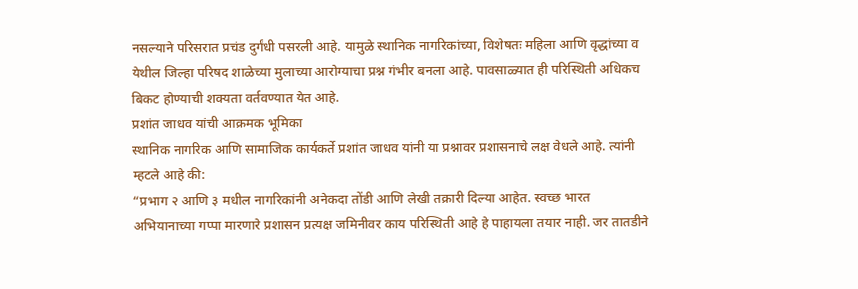नसल्याने परिसरात प्रचंड दुर्गंधी पसरली आहे. यामुळे स्थानिक नागरिकांच्या, विशेषतः महिला आणि वृद्धांच्या व येथील जिल्हा परिषद शाळेच्या मुलाच्या आरोग्याचा प्रश्न गंभीर बनला आहे. पावसाळ्यात ही परिस्थिती अधिकच बिकट होण्याची शक्यता वर्तवण्यात येत आहे.
प्रशांत जाधव यांची आक्रमक भूमिका
स्थानिक नागरिक आणि सामाजिक कार्यकर्ते प्रशांत जाधव यांनी या प्रश्नावर प्रशासनाचे लक्ष वेधले आहे. त्यांनी म्हटले आहे की:
“प्रभाग २ आणि ३ मधील नागरिकांनी अनेकदा तोंडी आणि लेखी तक्रारी दिल्या आहेत. स्वच्छ भारत अभियानाच्या गप्पा मारणारे प्रशासन प्रत्यक्ष जमिनीवर काय परिस्थिती आहे हे पाहायला तयार नाही. जर तातडीने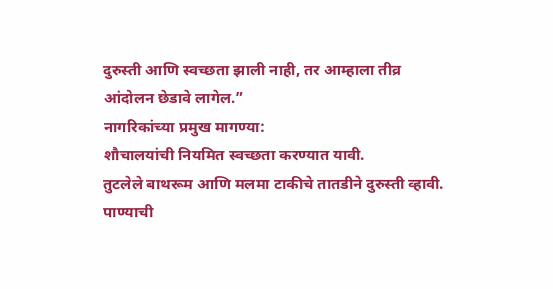दुरुस्ती आणि स्वच्छता झाली नाही, तर आम्हाला तीव्र आंदोलन छेडावे लागेल.”
नागरिकांच्या प्रमुख मागण्या:
शौचालयांची नियमित स्वच्छता करण्यात यावी.
तुटलेले बाथरूम आणि मलमा टाकीचे तातडीने दुरुस्ती व्हावी.
पाण्याची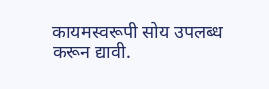कायमस्वरूपी सोय उपलब्ध करून द्यावी.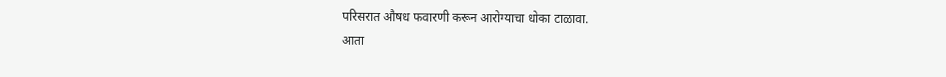परिसरात औषध फवारणी करून आरोग्याचा धोका टाळावा.
आता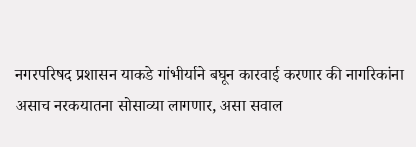नगरपरिषद प्रशासन याकडे गांभीर्याने बघून कारवाई करणार की नागरिकांना असाच नरकयातना सोसाव्या लागणार, असा सवाल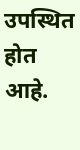उपस्थित होत आहे.